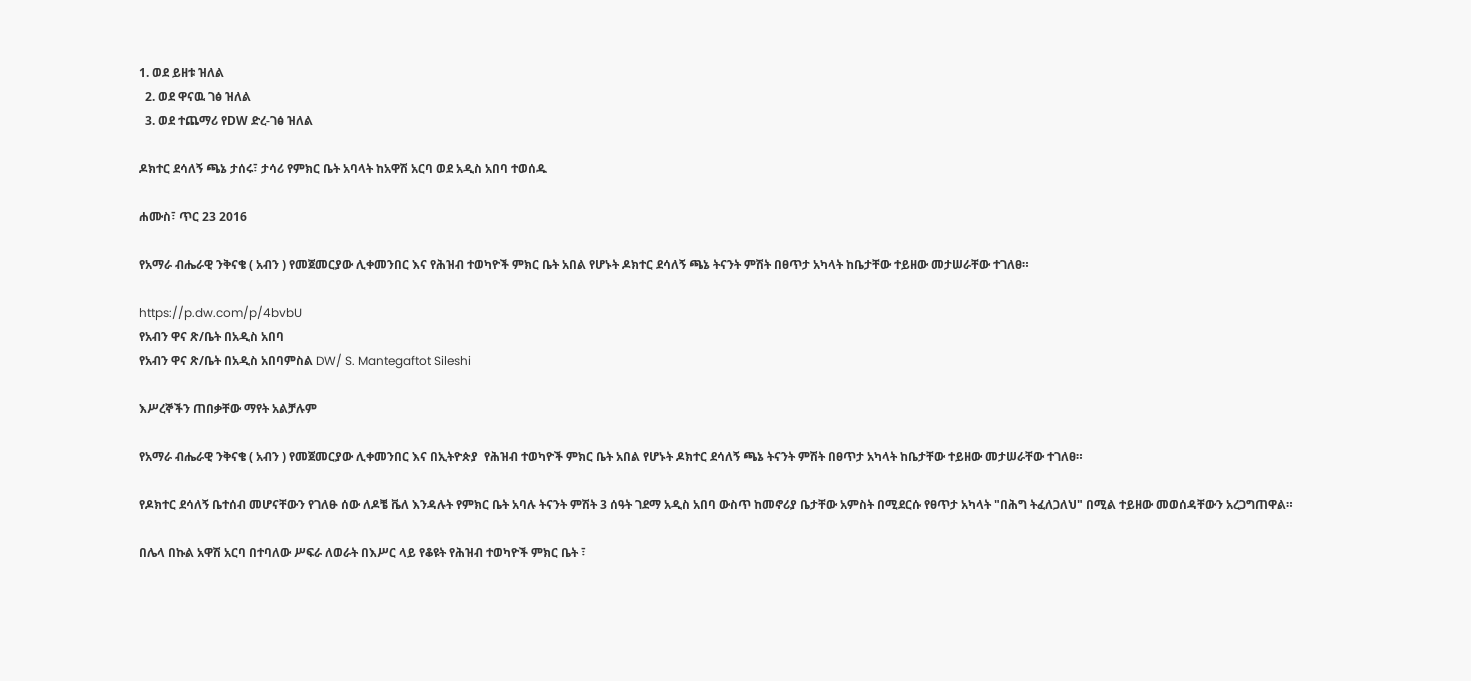1. ወደ ይዘቱ ዝለል
  2. ወደ ዋናዉ ገፅ ዝለል
  3. ወደ ተጨማሪ የDW ድረ-ገፅ ዝለል

ዶክተር ደሳለኝ ጫኔ ታሰሩ፣ ታሳሪ የምክር ቤት አባላት ከአዋሽ አርባ ወደ አዲስ አበባ ተወሰዱ

ሐሙስ፣ ጥር 23 2016

የአማራ ብሔራዊ ንቅናቄ ( አብን ) የመጀመርያው ሊቀመንበር እና የሕዝብ ተወካዮች ምክር ቤት አበል የሆኑት ዶክተር ደሳለኝ ጫኔ ትናንት ምሽት በፀጥታ አካላት ከቤታቸው ተይዘው መታሠራቸው ተገለፀ።

https://p.dw.com/p/4bvbU
የአብን ዋና ጽ/ቤት በአዲስ አበባ
የአብን ዋና ጽ/ቤት በአዲስ አበባምስል DW/ S. Mantegaftot Sileshi

እሥረኞችን ጠበቃቸው ማየት አልቻሉም

የአማራ ብሔራዊ ንቅናቄ ( አብን ) የመጀመርያው ሊቀመንበር እና በኢትዮጵያ  የሕዝብ ተወካዮች ምክር ቤት አበል የሆኑት ዶክተር ደሳለኝ ጫኔ ትናንት ምሽት በፀጥታ አካላት ከቤታቸው ተይዘው መታሠራቸው ተገለፀ።

የዶክተር ደሳለኝ ቤተሰብ መሆናቸውን የገለፁ ሰው ለዶቼ ቬለ እንዳሉት የምክር ቤት አባሉ ትናንት ምሽት 3 ሰዓት ገደማ አዲስ አበባ ውስጥ ከመኖሪያ ቤታቸው አምስት በሚደርሱ የፀጥታ አካላት "በሕግ ትፈለጋለህ" በሚል ተይዘው መወሰዳቸውን አረጋግጠዋል።

በሌላ በኩል አዋሽ አርባ በተባለው ሥፍራ ለወራት በእሥር ላይ የቆዩት የሕዝብ ተወካዮች ምክር ቤት ፣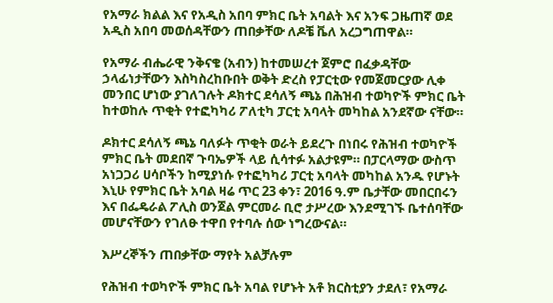የአማራ ክልል እና የአዲስ አበባ ምክር ቤት አባልት እና አንፍ ጋዜጠኛ ወደ አዲስ አበባ መወሰዳቸውን ጠበቃቸው ለዶቼ ቬለ አረጋግጠዋል።

የአማራ ብሔራዊ ንቅናቄ (አብን) ከተመሠረተ ጀምሮ በፈቃዳቸው ኃላፊነታቸውን እስካስረከቡበት ወቅት ድረስ የፓርቲው የመጀመርያው ሊቀ መንበር ሆነው ያገለገሉት ዶክተር ደሳለኝ ጫኔ በሕዝብ ተወካዮች ምክር ቤት ከተወከሉ ጥቂት የተፎካካሪ ፖለቲካ ፓርቲ አባላት መካከል አንደኛው ናቸው።

ዶክተር ደሳለኝ ጫኔ ባለፉት ጥቂት ወራት ይደረጉ በነበሩ የሕዝብ ተወካዮች ምክር ቤት መደበኛ ጉባኤዎች ላይ ሲሳተፉ አልታዩም። በፓርላማው ውስጥ አነጋጋሪ ሀሳቦችን ከሚያነሱ የተፎካካሪ ፓርቲ አባላት መካከል አንዱ የሆኑት እኒሁ የምክር ቤት አባል ዛሬ ጥር 23 ቀን፣ 2016 ዓ.ም ቤታቸው መበርበሩን እና በፌዴራል ፖሊስ ወንጀል ምርመራ ቢሮ ታሥረው እንደሚገኙ ቤተሰባቸው መሆናቸውን የገለፁ ተዋበ የተባሉ ሰው ነግረውናል።

እሥረኞችን ጠበቃቸው ማየት አልቻሉም

የሕዝብ ተወካዮች ምክር ቤት አባል የሆኑት አቶ ክርስቲያን ታደለ፣ የአማራ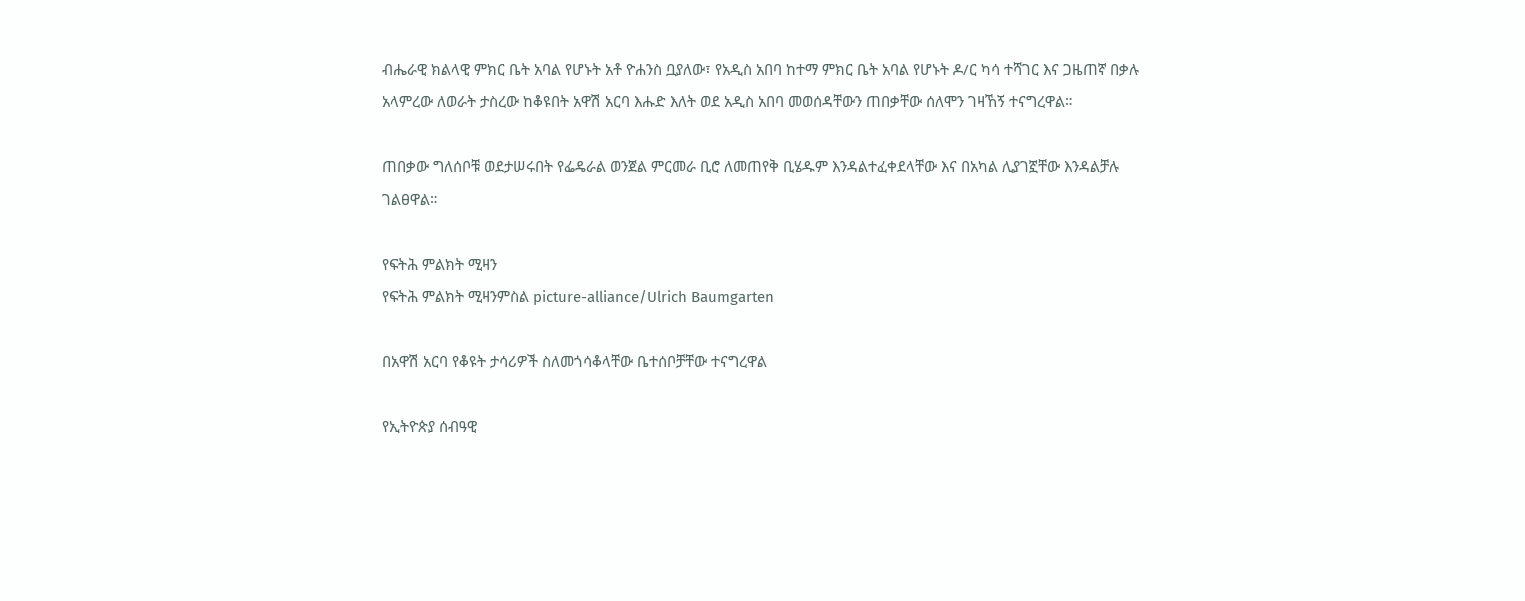ብሔራዊ ክልላዊ ምክር ቤት አባል የሆኑት አቶ ዮሐንስ ቧያለው፣ የአዲስ አበባ ከተማ ምክር ቤት አባል የሆኑት ዶ/ር ካሳ ተሻገር እና ጋዜጠኛ በቃሉ አላምረው ለወራት ታስረው ከቆዩበት አዋሽ አርባ እሑድ እለት ወደ አዲስ አበባ መወሰዳቸውን ጠበቃቸው ሰለሞን ገዛኸኝ ተናግረዋል።

ጠበቃው ግለሰቦቹ ወደታሠሩበት የፌዴራል ወንጀል ምርመራ ቢሮ ለመጠየቅ ቢሄዱም እንዳልተፈቀደላቸው እና በአካል ሊያገኟቸው እንዳልቻሉ ገልፀዋል።

የፍትሕ ምልክት ሚዛን
የፍትሕ ምልክት ሚዛንምስል picture-alliance/Ulrich Baumgarten

በአዋሽ አርባ የቆዩት ታሳሪዎች ስለመጎሳቆላቸው ቤተሰቦቻቸው ተናግረዋል

የኢትዮጵያ ሰብዓዊ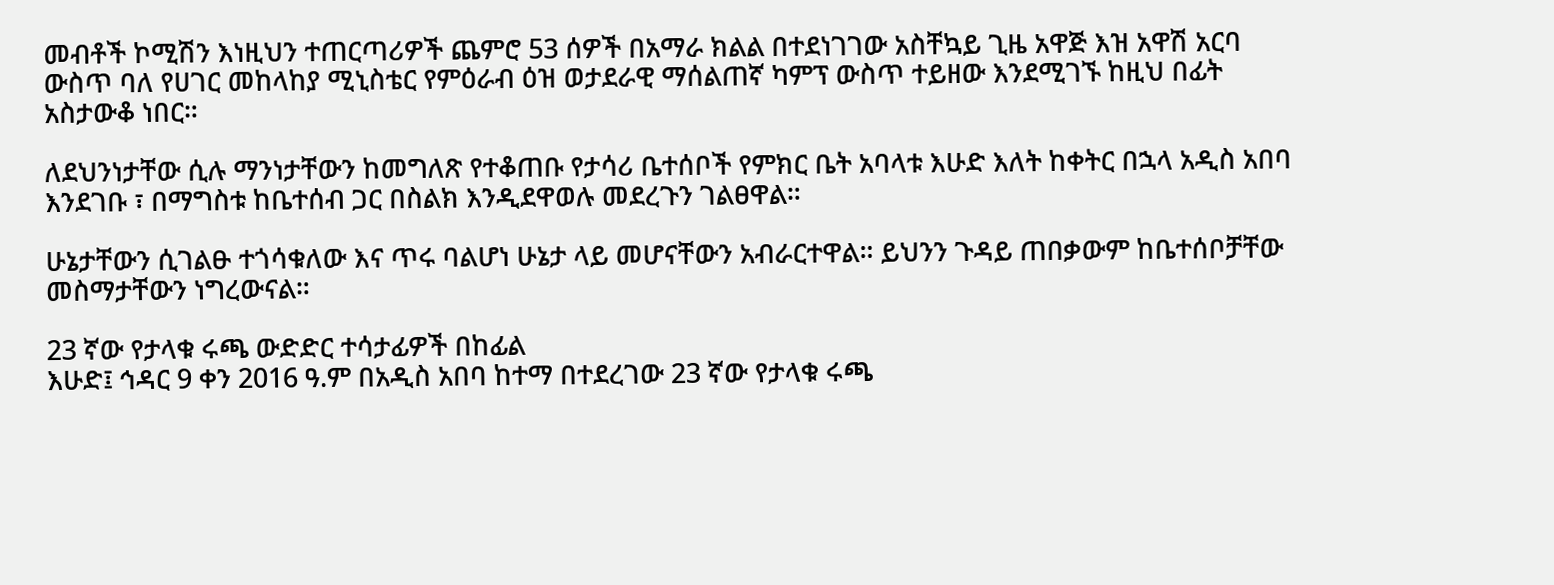መብቶች ኮሚሽን እነዚህን ተጠርጣሪዎች ጨምሮ 53 ሰዎች በአማራ ክልል በተደነገገው አስቸኳይ ጊዜ አዋጅ እዝ አዋሽ አርባ ውስጥ ባለ የሀገር መከላከያ ሚኒስቴር የምዕራብ ዕዝ ወታደራዊ ማሰልጠኛ ካምፕ ውስጥ ተይዘው እንደሚገኙ ከዚህ በፊት አስታውቆ ነበር።

ለደህንነታቸው ሲሉ ማንነታቸውን ከመግለጽ የተቆጠቡ የታሳሪ ቤተሰቦች የምክር ቤት አባላቱ እሁድ እለት ከቀትር በኋላ አዲስ አበባ እንደገቡ ፣ በማግስቱ ከቤተሰብ ጋር በስልክ እንዲደዋወሉ መደረጉን ገልፀዋል።

ሁኔታቸውን ሲገልፁ ተጎሳቁለው እና ጥሩ ባልሆነ ሁኔታ ላይ መሆናቸውን አብራርተዋል። ይህንን ጉዳይ ጠበቃውም ከቤተሰቦቻቸው መስማታቸውን ነግረውናል።

23 ኛው የታላቁ ሩጫ ውድድር ተሳታፊዎች በከፊል
እሁድ፤ ኅዳር 9 ቀን 2016 ዓ.ም በአዲስ አበባ ከተማ በተደረገው 23 ኛው የታላቁ ሩጫ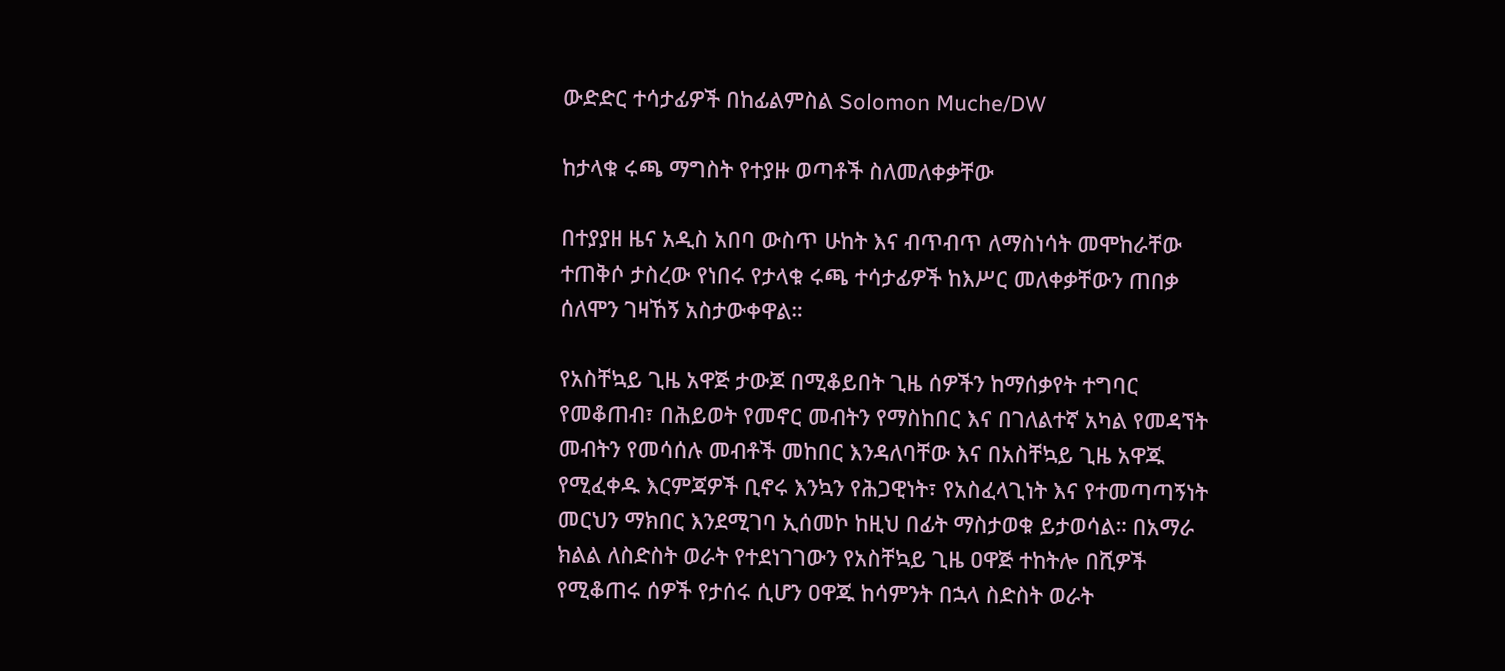ውድድር ተሳታፊዎች በከፊልምስል Solomon Muche/DW

ከታላቁ ሩጫ ማግስት የተያዙ ወጣቶች ስለመለቀቃቸው

በተያያዘ ዜና አዲስ አበባ ውስጥ ሁከት እና ብጥብጥ ለማስነሳት መሞከራቸው ተጠቅሶ ታስረው የነበሩ የታላቁ ሩጫ ተሳታፊዎች ከእሥር መለቀቃቸውን ጠበቃ ሰለሞን ገዛኸኝ አስታውቀዋል።

የአስቸኳይ ጊዜ አዋጅ ታውጆ በሚቆይበት ጊዜ ሰዎችን ከማሰቃየት ተግባር የመቆጠብ፣ በሕይወት የመኖር መብትን የማስከበር እና በገለልተኛ አካል የመዳኘት መብትን የመሳሰሉ መብቶች መከበር እንዳለባቸው እና በአስቸኳይ ጊዜ አዋጁ የሚፈቀዱ እርምጃዎች ቢኖሩ እንኳን የሕጋዊነት፣ የአስፈላጊነት እና የተመጣጣኝነት መርህን ማክበር እንደሚገባ ኢሰመኮ ከዚህ በፊት ማስታወቁ ይታወሳል። በአማራ ክልል ለስድስት ወራት የተደነገገውን የአስቸኳይ ጊዜ ዐዋጅ ተከትሎ በሺዎች የሚቆጠሩ ሰዎች የታሰሩ ሲሆን ዐዋጁ ከሳምንት በኋላ ስድስት ወራት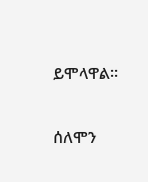ይሞላዋል።

ሰለሞን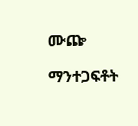ሙጬ

ማንተጋፍቶት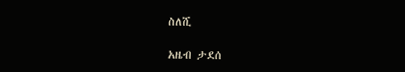ስለሺ

አዜብ ታደሰ